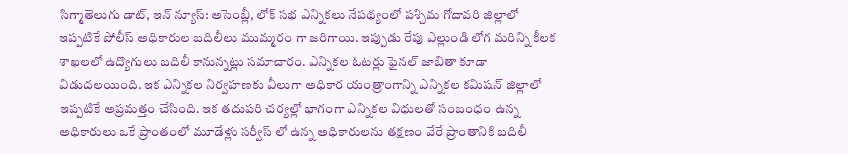సిగ్మాతెలుగు డాట్, ఇన్ న్యూస్: అసెంబ్లీ, లోక్ సభ ఎన్నికలు నేపథ్యంలో పశ్చిమ గోదావరి జిల్లాలో ఇప్పటికే పోలీస్ అధికారుల బదిలీలు ముమ్మరం గా జరిగాయి. ఇప్పుడు రేపు ఎల్లుండి లోగ మరిన్ని కీలక శాఖలలో ఉద్యొగులు బదిలీ కానున్నట్లు సమాచారం. ఎన్నికల ఓటర్లు ఫైనల్ జాబితా కూడా విడుదలయింది. ఇక ఎన్నికల నిర్వహణకు వీలుగా అధికార యంత్రాంగాన్ని ఎన్నికల కమిషన్‌ జిల్లాలో ఇప్పటికే అప్రమత్తం చేసింది. ఇక తదుపరి చర్యల్లో భాగంగా ఎన్నికల విధులతో సంబంధం ఉన్న అధికారులు ఒకే ప్రాంతంలో మూడేళ్లు సర్వీస్ లో ఉన్న అధికారులను తక్షణం వేరే ప్రాంతానికి బదిలీ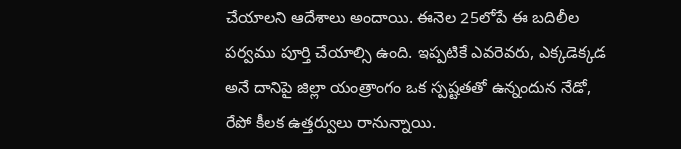చేయాలని ఆదేశాలు అందాయి. ఈనెల 25లోపే ఈ బదిలీల పర్వము పూర్తి చేయాల్సి ఉంది. ఇప్పటికే ఎవరెవరు, ఎక్కడెక్కడ అనే దానిపై జిల్లా యంత్రాంగం ఒక స్పష్టతతో ఉన్నందున నేడో, రేపో కీలక ఉత్తర్వులు రానున్నాయి.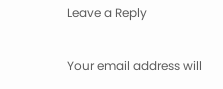Leave a Reply

Your email address will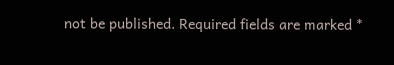not be published. Required fields are marked *